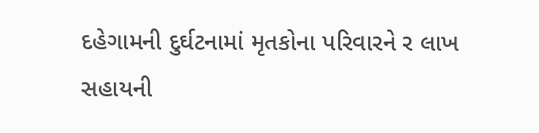દહેગામની દુર્ઘટનામાં મૃતકોના પરિવારને ર લાખ સહાયની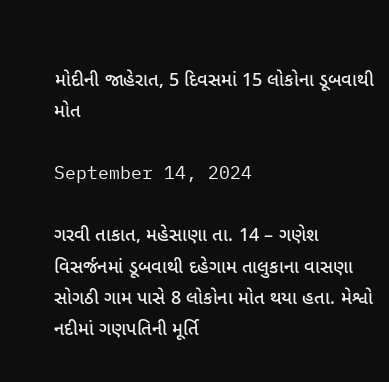મોદીની જાહેરાત, 5 દિવસમાં 15 લોકોના ડૂબવાથી મોત

September 14, 2024

ગરવી તાકાત, મહેસાણા તા. 14 – ગણેશ વિસર્જનમાં ડૂબવાથી દહેગામ તાલુકાના વાસણા સોગઠી ગામ પાસે 8 લોકોના મોત થયા હતા. મેશ્વો નદીમાં ગણપતિની મૂર્તિ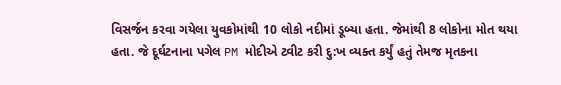વિસર્જન કરવા ગયેલા યુવકોમાંથી 10 લોકો નદીમાં ડૂબ્યા હતા. જેમાંથી 8 લોકોના મોત થયા હતા. જે દૂર્ઘટનાના પગેલ PM મોદીએ ટ્વીટ કરી દુ:ખ વ્યક્ત કર્યું હતું તેમજ મૃતકના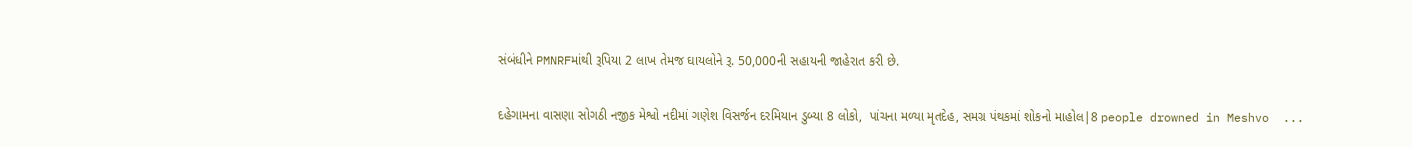સંબંધીને PMNRFમાંથી રૂપિયા 2 લાખ તેમજ ઘાયલોને રૂ. 50,000ની સહાયની જાહેરાત કરી છે.

દહેગામના વાસણા સોગઠી નજીક મેશ્વો નદીમાં ગણેશ વિસર્જન દરમિયાન ડુબ્યા 8 લોકો,  પાંચના મળ્યા મૃતદેહ, સમગ્ર પંથકમાં શોકનો માહોલ|8 people drowned in Meshvo  ...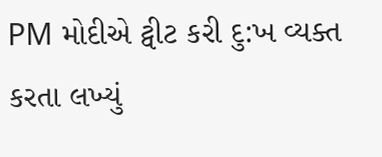PM મોદીએ ટ્વીટ કરી દુ:ખ વ્યક્ત કરતા લખ્યું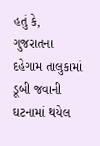હતું કે, ગુજરાતના દહેગામ તાલુકામાં ડૂબી જવાની ઘટનામાં થયેલ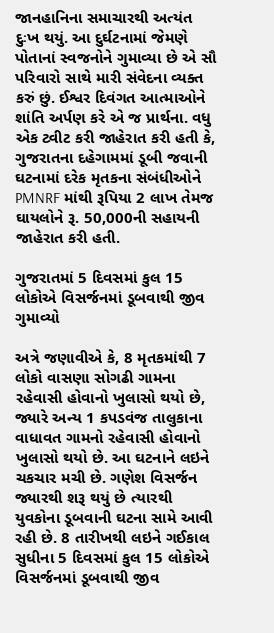જાનહાનિના સમાચારથી અત્યંત દુઃખ થયું. આ દુર્ઘટનામાં જેમણે પોતાનાં સ્વજનોને ગુમાવ્યા છે એ સૌ પરિવારો સાથે મારી સંવેદના વ્યક્ત કરું છું. ઈશ્વર દિવંગત આત્માઓને શાંતિ અર્પણ કરે એ જ પ્રાર્થના. વધુ એક ટ્વીટ કરી જાહેરાત કરી હતી કે, ગુજરાતના દહેગામમાં ડૂબી જવાની ઘટનામાં દરેક મૃતકના સંબંધીઓને PMNRF માંથી રૂપિયા 2 લાખ તેમજ ઘાયલોને રૂ. 50,000ની સહાયની જાહેરાત કરી હતી.

ગુજરાતમાં 5 દિવસમાં કુલ 15 લોકોએ વિસર્જનમાં ડૂબવાથી જીવ ગુમાવ્યો

અત્રે જણાવીએ કે, 8 મૃતકમાંથી 7 લોકો વાસણા સોગઢી ગામના રહેવાસી હોવાનો ખુલાસો થયો છે, જ્યારે અન્ય 1 કપડવંજ તાલુકાના વાધાવત ગામનો રહેવાસી હોવાનો ખુલાસો થયો છે. આ ઘટનાને લઇને ચકચાર મચી છે. ગણેશ વિસર્જન જ્યારથી શરૂ થયું છે ત્યારથી યુવકોના ડૂબવાની ઘટના સામે આવી રહી છે. 8 તારીખથી લઇને ગઈકાલ સુધીના 5 દિવસમાં કુલ 15 લોકોએ વિસર્જનમાં ડૂબવાથી જીવ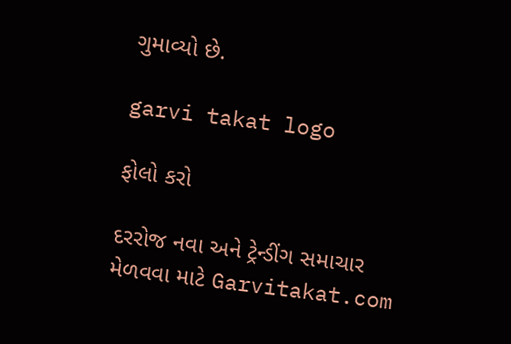ગુમાવ્યો છે.

garvi takat logo

ફોલો કરો

દરરોજ નવા અને ટ્રેન્ડીંગ સમાચાર મેળવવા માટે Garvitakat.com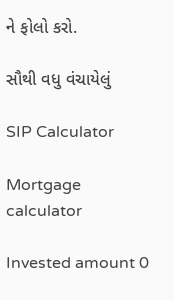ને ફોલો કરો.

સૌથી વધુ વંચાયેલું

SIP Calculator

Mortgage calculator

Invested amount 0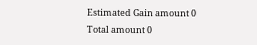Estimated Gain amount 0
Total amount 0